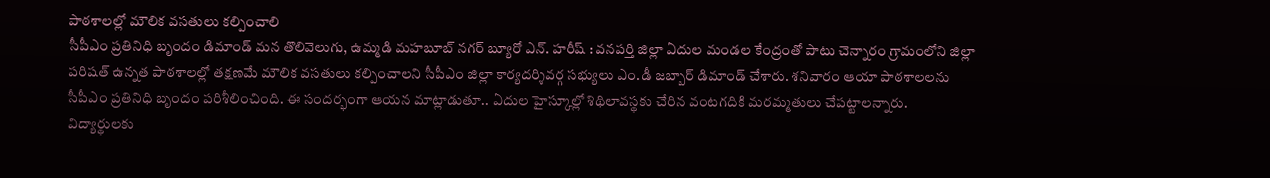పాఠశాలల్లో మౌలిక వసతులు కల్పించాలి
సీపీఎం ప్రతినిధి బృందం డిమాండ్ మన తొలివెలుగు, ఉమ్మడి మహబూబ్ నగర్ బ్యూరో ఎన్. హరీష్ : వనపర్తి జిల్లా ఏదుల మండల కేంద్రంతో పాటు చెన్నారం గ్రామంలోని జిల్లా పరిషత్ ఉన్నత పాఠశాలల్లో తక్షణమే మౌలిక వసతులు కల్పించాలని సీపీఎం జిల్లా కార్యదర్శివర్గ సభ్యులు ఎం.డీ జబ్బార్ డిమాండ్ చేశారు. శనివారం ఆయా పాఠశాలలను సీపీఎం ప్రతినిధి బృందం పరిశీలించింది. ఈ సందర్భంగా ఆయన మాట్లాడుతూ.. ఏదుల హైస్కూల్లో శిథిలావస్థకు చేరిన వంటగదికి మరమ్మతులు చేపట్టాలన్నారు. విద్యార్థులకు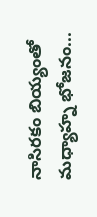నాసిరకం బియ్యంతో మధ్యాహ్న భోజనం...